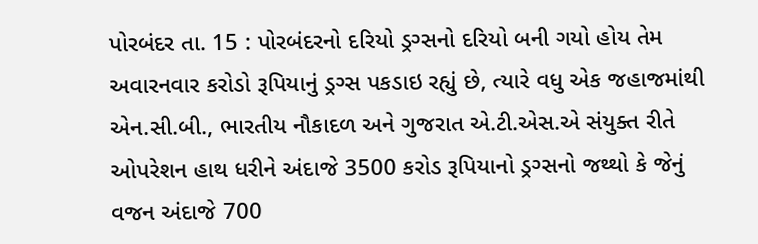પોરબંદર તા. 15 : પોરબંદરનો દરિયો ડ્રગ્સનો દરિયો બની ગયો હોય તેમ અવારનવાર કરોડો રૂપિયાનું ડ્રગ્સ પકડાઇ રહ્યું છે, ત્યારે વધુ એક જહાજમાંથી એન.સી.બી., ભારતીય નૌકાદળ અને ગુજરાત એ.ટી.એસ.એ સંયુક્ત રીતે ઓપરેશન હાથ ધરીને અંદાજે 3500 કરોડ રૂપિયાનો ડ્રગ્સનો જથ્થો કે જેનું વજન અંદાજે 700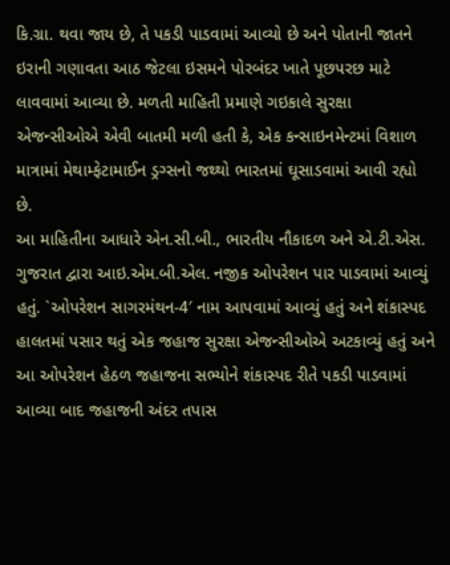કિ.ગ્રા. થવા જાય છે, તે પકડી પાડવામાં આવ્યો છે અને પોતાની જાતને ઇરાની ગણાવતા આઠ જેટલા ઇસમને પોરબંદર ખાતે પૂછપરછ માટે લાવવામાં આવ્યા છે. મળતી માહિતી પ્રમાણે ગઇકાલે સુરક્ષા એજન્સીઓએ એવી બાતમી મળી હતી કે, એક કન્સાઇનમેન્ટમાં વિશાળ માત્રામાં મેથામ્ફેટામાઈન ડ્રગ્સનો જથ્થો ભારતમાં ઘૂસાડવામાં આવી રહ્યો છે.
આ માહિતીના આધારે એન.સી.બી., ભારતીય નૌકાદળ અને એ.ટી.એસ. ગુજરાત દ્વારા આઇ.એમ.બી.એલ. નજીક ઓપરેશન પાર પાડવામાં આવ્યું હતું. `ઓપરેશન સાગરમંથન-4′ નામ આપવામાં આવ્યું હતું અને શંકાસ્પદ હાલતમાં પસાર થતું એક જહાજ સુરક્ષા એજન્સીઓએ અટકાવ્યું હતું અને આ ઓપરેશન હેઠળ જહાજના સભ્યોને શંકાસ્પદ રીતે પકડી પાડવામાં આવ્યા બાદ જહાજની અંદર તપાસ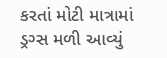કરતાં મોટી માત્રામાં ડ્રગ્સ મળી આવ્યું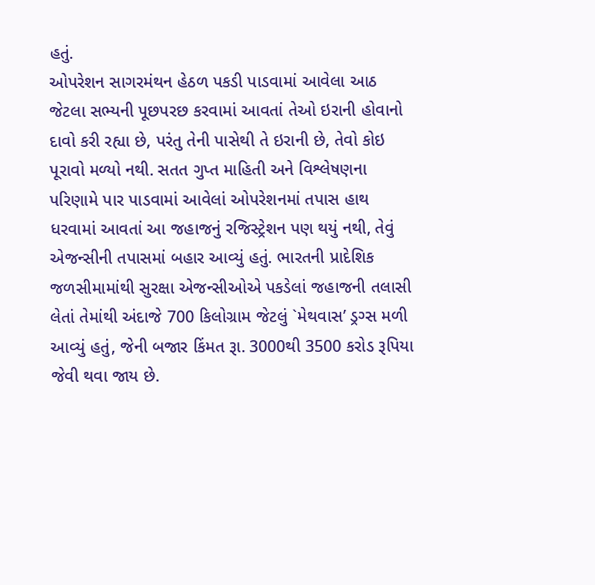હતું.
ઓપરેશન સાગરમંથન હેઠળ પકડી પાડવામાં આવેલા આઠ જેટલા સભ્યની પૂછપરછ કરવામાં આવતાં તેઓ ઇરાની હોવાનો દાવો કરી રહ્યા છે, પરંતુ તેની પાસેથી તે ઇરાની છે, તેવો કોઇ પૂરાવો મળ્યો નથી. સતત ગુપ્ત માહિતી અને વિશ્લેષણના પરિણામે પાર પાડવામાં આવેલાં ઓપરેશનમાં તપાસ હાથ ધરવામાં આવતાં આ જહાજનું રજિસ્ટ્રેશન પણ થયું નથી, તેવું એજન્સીની તપાસમાં બહાર આવ્યું હતું. ભારતની પ્રાદેશિક જળસીમામાંથી સુરક્ષા એજન્સીઓએ પકડેલાં જહાજની તલાસી લેતાં તેમાંથી અંદાજે 700 કિલોગ્રામ જેટલું `મેથવાસ’ ડ્રગ્સ મળી આવ્યું હતું, જેની બજાર કિંમત રૂા. 3000થી 3500 કરોડ રૂપિયા જેવી થવા જાય છે.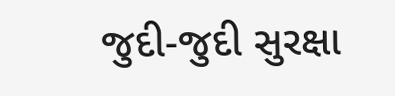જુદી-જુદી સુરક્ષા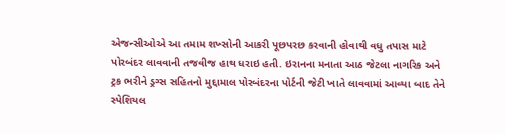એજન્સીઓએ આ તમામ શખ્સોની આકરી પૂછપરછ કરવાની હોવાથી વધુ તપાસ માટે પોરબંદર લાવવાની તજવીજ હાથ ધરાઇ હતી. ઇરાનના મનાતા આઠ જેટલા નાગરિક અને ટ્રક ભરીને ડ્રગ્સ સહિતનો મુદ્દામાલ પોરબંદરના પોર્ટની જેટી ખાતે લાવવામાં આવ્યા બાદ તેને સ્પેશિયલ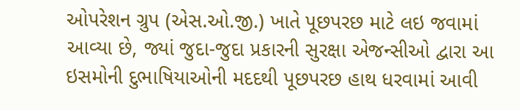ઓપરેશન ગ્રુપ (એસ.ઓ.જી.) ખાતે પૂછપરછ માટે લઇ જવામાં આવ્યા છે, જ્યાં જુદા-જુદા પ્રકારની સુરક્ષા એજન્સીઓ દ્વારા આ ઇસમોની દુભાષિયાઓની મદદથી પૂછપરછ હાથ ધરવામાં આવી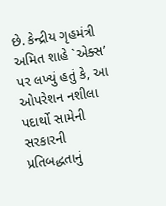છે. કેન્દ્રીય ગૃહમંત્રી અમિત શાહે `એક્સ’ પર લખ્યું હતું કે, આ ઓપરેશન નશીલા પદાર્થો સામેની સરકારની પ્રતિબદ્ધતાનું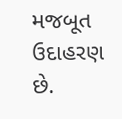મજબૂત ઉદાહરણ છે.